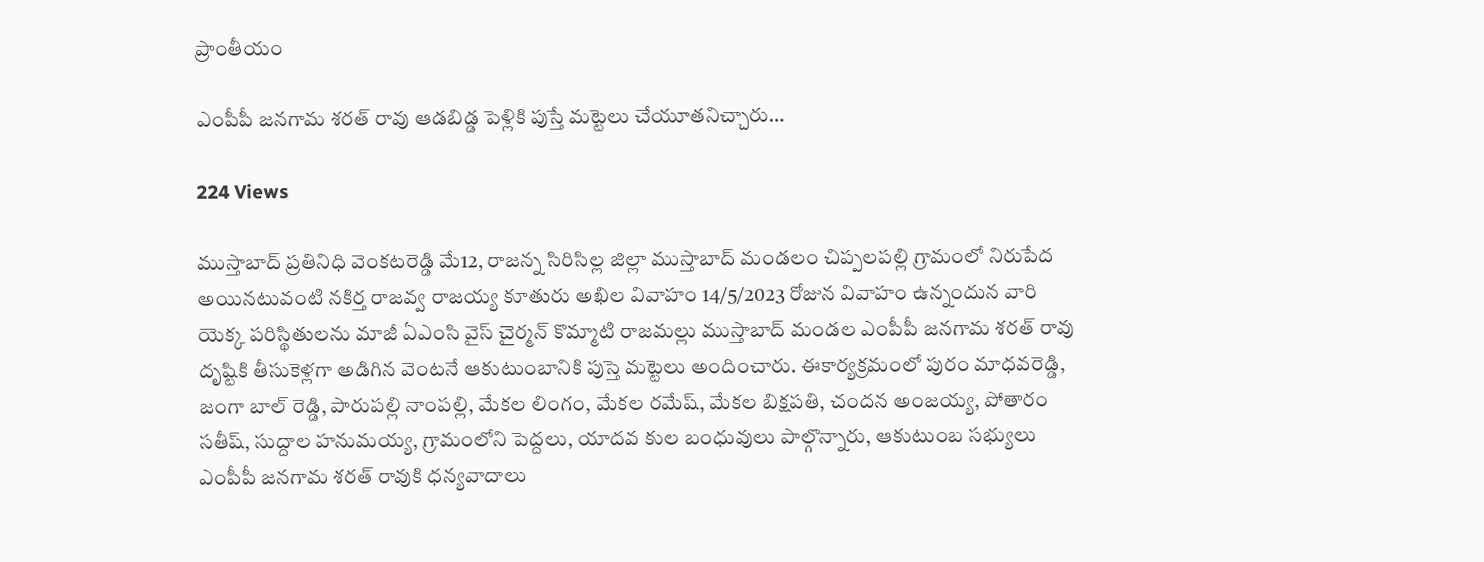ప్రాంతీయం

ఎంపీపీ జనగామ శరత్ రావు ఆడబిడ్డ పెళ్లికి పుస్తే మట్టెలు చేయూతనిచ్చారు…

224 Views

ముస్తాబాద్ ప్రతినిధి వెంకటరెడ్డి మే12, రాజన్న సిరిసిల్ల జిల్లా ముస్తాబాద్ మండలం చిప్పలపల్లి గ్రామంలో నిరుపేద అయినటువంటి నకిర్త రాజవ్వ రాజయ్య కూతురు అఖిల వివాహం 14/5/2023 రోజున వివాహం ఉన్నందున వారి యెక్క పరిస్థితులను మాజీ ఏఎంసి వైస్ చైర్మన్ కొమ్మాటి రాజమల్లు ముస్తాబాద్ మండల ఎంపీపీ జనగామ శరత్ రావు దృష్టికి తీసుకెళ్లగా అడిగిన వెంటనే ఆకుటుంబానికి పుస్తె మట్టెలు అందించారు. ఈకార్యక్రమంలో పురం మాధవరెడ్డి, జంగా బాల్ రెడ్డి, పారుపల్లి నాంపల్లి, మేకల లింగం, మేకల రమేష్, మేకల బిక్షపతి, చందన అంజయ్య, పోతారం సతీష్, సుద్దాల హనుమయ్య, గ్రామంలోని పెద్దలు, యాదవ కుల బంధువులు పాల్గొన్నారు, ఆకుటుంబ సభ్యులు ఎంపీపీ జనగామ శరత్ రావుకి ధన్యవాదాలు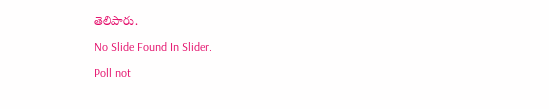తెలిపారు.

No Slide Found In Slider.

Poll not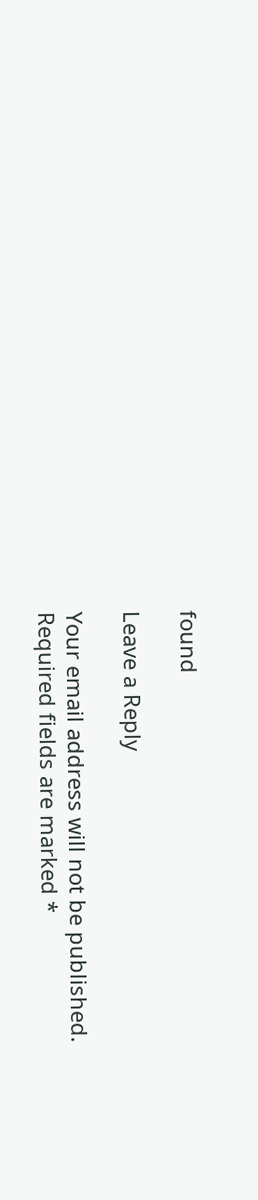found

Leave a Reply

Your email address will not be published. Required fields are marked *